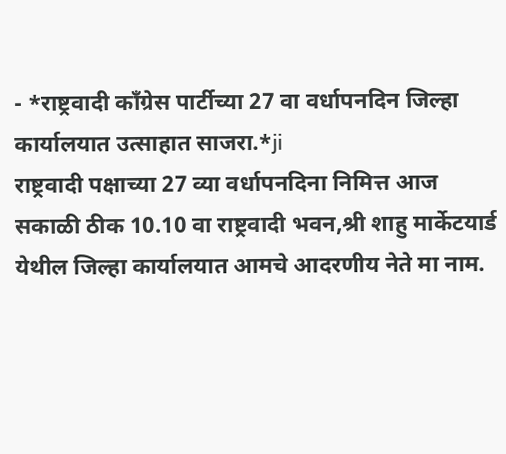- *राष्ट्रवादी काँग्रेस पार्टीच्या 27 वा वर्धापनदिन जिल्हा कार्यालयात उत्साहात साजरा.*ji
राष्ट्रवादी पक्षाच्या 27 व्या वर्धापनदिना निमित्त आज सकाळी ठीक 10.10 वा राष्ट्रवादी भवन,श्री शाहु मार्केटयार्ड येथील जिल्हा कार्यालयात आमचे आदरणीय नेते मा नाम.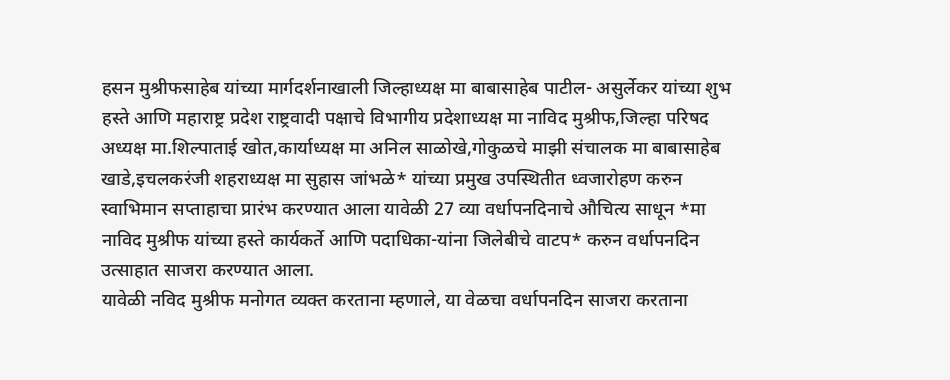हसन मुश्रीफसाहेब यांच्या मार्गदर्शनाखाली जिल्हाध्यक्ष मा बाबासाहेब पाटील- असुर्लेकर यांच्या शुभ हस्ते आणि महाराष्ट्र प्रदेश राष्ट्रवादी पक्षाचे विभागीय प्रदेशाध्यक्ष मा नाविद मुश्रीफ,जिल्हा परिषद अध्यक्ष मा.शिल्पाताई खोत,कार्याध्यक्ष मा अनिल साळोखे,गोकुळचे माझी संचालक मा बाबासाहेब खाडे,इचलकरंजी शहराध्यक्ष मा सुहास जांभळे* यांच्या प्रमुख उपस्थितीत ध्वजारोहण करुन स्वाभिमान सप्ताहाचा प्रारंभ करण्यात आला यावेळी 27 व्या वर्धापनदिनाचे औचित्य साधून *मा नाविद मुश्रीफ यांच्या हस्ते कार्यकर्ते आणि पदाधिका-यांना जिलेबीचे वाटप* करुन वर्धापनदिन उत्साहात साजरा करण्यात आला.
यावेळी नविद मुश्रीफ मनोगत व्यक्त करताना म्हणाले, या वेळचा वर्धापनदिन साजरा करताना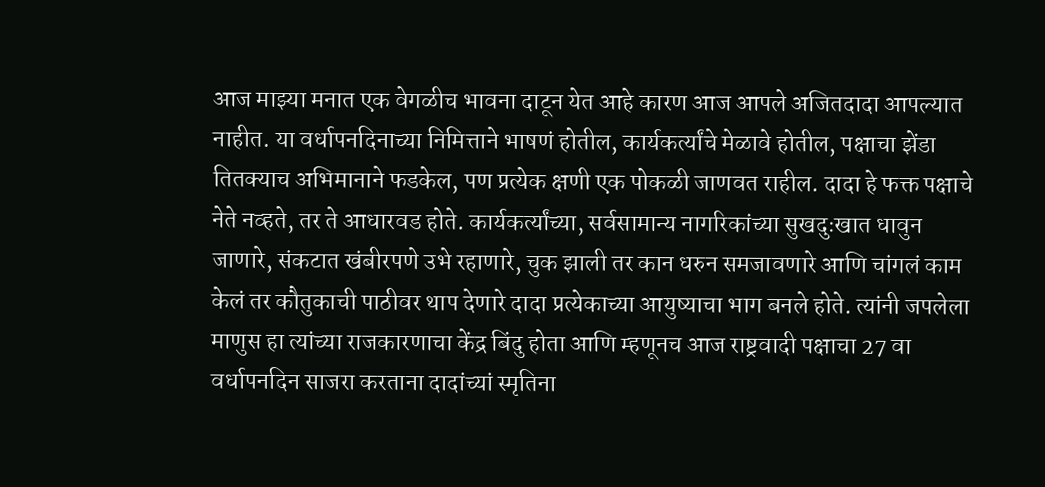आज माझ्या मनात एक वेगळीच भावना दाटून येत आहे कारण आज आपले अजितदादा आपल्यात नाहीत. या वर्धापनदिनाच्या निमित्ताने भाषणं होतील, कार्यकर्त्यांचे मेळावे होतील, पक्षाचा झेंडा तितक्याच अभिमानाने फडकेल, पण प्रत्येक क्षणी एक पोकळी जाणवत राहील. दादा हे फक्त पक्षाचे नेते नव्हते, तर ते आधारवड होते. कार्यकर्त्यांच्या, सर्वसामान्य नागरिकांच्या सुखदुःखात धावुन जाणारे, संकटात खंबीरपणे उभे रहाणारे, चुक झाली तर कान धरुन समजावणारे आणि चांगलं काम केलं तर कौतुकाची पाठीवर थाप देणारे दादा प्रत्येकाच्या आयुष्याचा भाग बनले होते. त्यांनी जपलेला माणुस हा त्यांच्या राजकारणाचा केंद्र बिंदु होता आणि म्हणूनच आज राष्ट्रवादी पक्षाचा 27 वा वर्धापनदिन साजरा करताना दादांच्यां स्मृतिना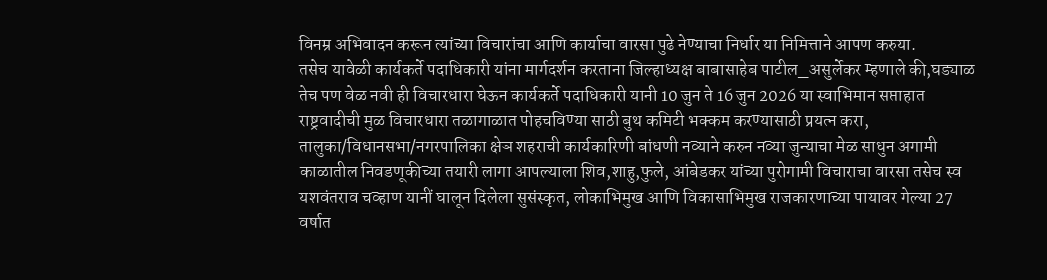विनम्र अभिवादन करून त्यांच्या विचारांचा आणि कार्याचा वारसा पुढे नेण्याचा निर्धार या निमित्ताने आपण करुया.
तसेच यावेळी कार्यकर्ते पदाधिकारी यांना मार्गदर्शन करताना जिल्हाध्यक्ष बाबासाहेब पाटील_असुर्लेकर म्हणाले की,घड्याळ तेच पण वेळ नवी ही विचारधारा घेऊन कार्यकर्ते पदाधिकारी यानी 10 जुन ते 16 जुन 2026 या स्वाभिमान सप्ताहात राष्ट्रवादीची मुळ विचारधारा तळागाळात पोहचविण्या साठी बुथ कमिटी भक्कम करण्यासाठी प्रयत्न करा, तालुका/विधानसभा/नगरपालिका क्षेञ शहराची कार्यकारिणी बांधणी नव्याने करुन नव्या जुन्याचा मेळ साधुन अगामी काळातील निवडणूकीच्या तयारी लागा आपल्याला शिव,शाहु,फुले, आंबेडकर यांच्या पुरोगामी विचाराचा वारसा तसेच स्व यशवंतराव चव्हाण यानीं घालून दिलेला सुसंस्कृत, लोकाभिमुख आणि विकासाभिमुख राजकारणाच्या पायावर गेल्या 27 वर्षात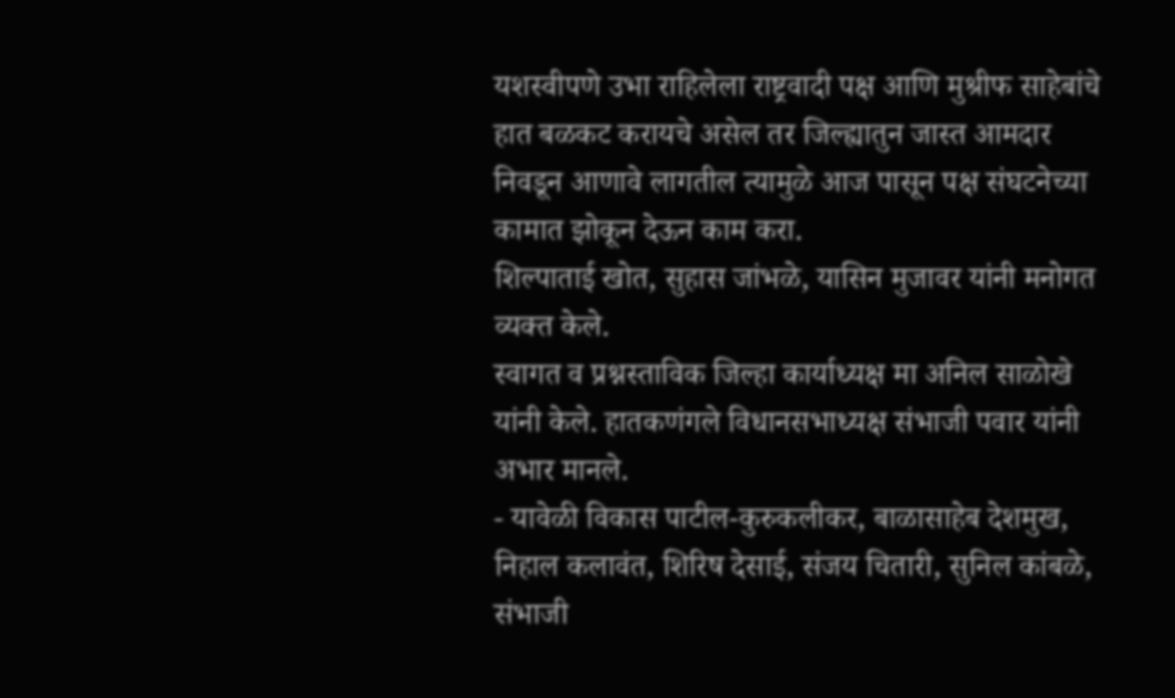यशस्वीपणे उभा राहिलेला राष्ट्रवादी पक्ष आणि मुश्रीफ साहेबांचे हात बळकट करायचे असेल तर जिल्ह्यातुन जास्त आमदार निवडून आणावे लागतील त्यामुळे आज पासून पक्ष संघटनेच्या कामात झोकून देऊन काम करा.
शिल्पाताई खोत, सुहास जांभळे, यासिन मुजावर यांनी मनोगत व्यक्त केले.
स्वागत व प्रश्नस्ताविक जिल्हा कार्याध्यक्ष मा अनिल साळोखे यांनी केले. हातकणंगले विधानसभाध्यक्ष संभाजी पवार यांनी अभार मानले.
- यावेळी विकास पाटील-कुरुकलीकर, बाळासाहेब देशमुख, निहाल कलावंत, शिरिष देसाई, संजय चितारी, सुनिल कांबळे, संभाजी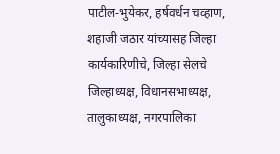पाटील-भुयेकर, हर्षवर्धन चव्हाण, शहाजी जठार यांच्यासह जिल्हा कार्यकारिणीचे, जिल्हा सेलचे जिल्हाध्यक्ष, विधानसभाध्यक्ष, तालुकाध्यक्ष, नगरपालिका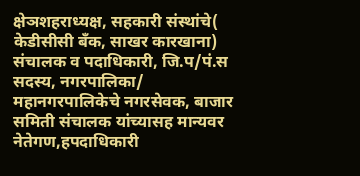क्षेञशहराध्यक्ष, सहकारी संस्थांचे( केडीसीसी बॅंक, साखर कारखाना) संचालक व पदाधिकारी, जि.प/पं.स सदस्य, नगरपालिका/ महानगरपालिकेचे नगरसेवक, बाजार समिती संचालक यांच्यासह मान्यवर नेतेगण,हपदाधिकारी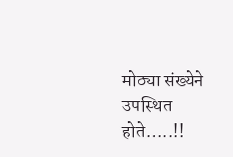मोठ्या संख्येने उपस्थित होते…..!!